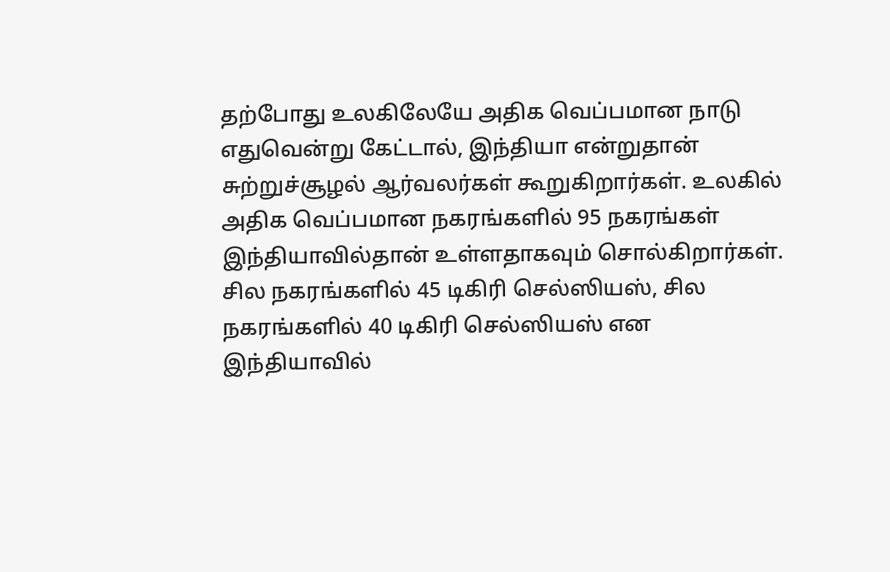தற்போது உலகிலேயே அதிக வெப்பமான நாடு எதுவென்று கேட்டால், இந்தியா என்றுதான் சுற்றுச்சூழல் ஆர்வலர்கள் கூறுகிறார்கள். உலகில் அதிக வெப்பமான நகரங்களில் 95 நகரங்கள் இந்தியாவில்தான் உள்ளதாகவும் சொல்கிறார்கள். சில நகரங்களில் 45 டிகிரி செல்ஸியஸ், சில நகரங்களில் 40 டிகிரி செல்ஸியஸ் என இந்தியாவில்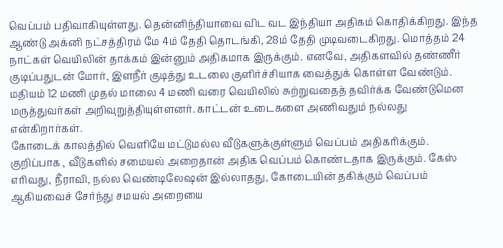வெப்பம் பதிவாகியுள்ளது. தென்னிந்தியாவை விட வட இந்தியா அதிகம் கொதிக்கிறது. இந்த ஆண்டு அக்னி நட்சத்திரம் மே 4ம் தேதி தொடங்கி, 28ம் தேதி முடிவடைகிறது. மொத்தம் 24 நாட்கள் வெயிலின் தாக்கம் இன்னும் அதிகமாக இருக்கும். எனவே, அதிகளவில் தண்ணீர் குடிப்பதுடன் மோர், இளநீர் குடித்து உடலை குளிர்ச்சியாக வைத்துக் கொள்ள வேண்டும். மதியம் 12 மணி முதல் மாலை 4 மணி வரை வெயிலில் சுற்றுவதைத் தவிர்க்க வேண்டுமென மருத்துவர்கள் அறிவுறுத்தியுள்ளனர். காட்டன் உடைகளை அணிவதும் நல்லது என்கிறார்கள்.
கோடைக் காலத்தில் வெளியே மட்டுமல்ல வீடுகளுக்குள்ளும் வெப்பம் அதிகரிக்கும். குறிப்பாக , வீடுகளில் சமையல் அறைதான் அதிக வெப்பம் கொண்டதாக இருக்கும். கேஸ் எரிவது, நீராவி, நல்ல வெண்டிலேஷன் இல்லாதது, கோடையின் தகிக்கும் வெப்பம் ஆகியவைச் சேர்ந்து சமயல் அறையை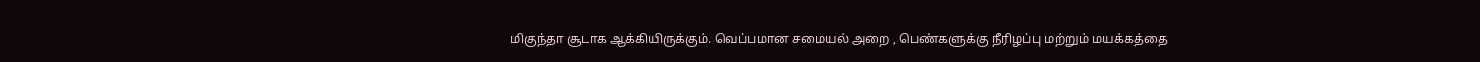மிகுந்தா சூடாக ஆக்கியிருக்கும். வெப்பமான சமையல் அறை , பெண்களுக்கு நீரிழப்பு மற்றும் மயக்கத்தை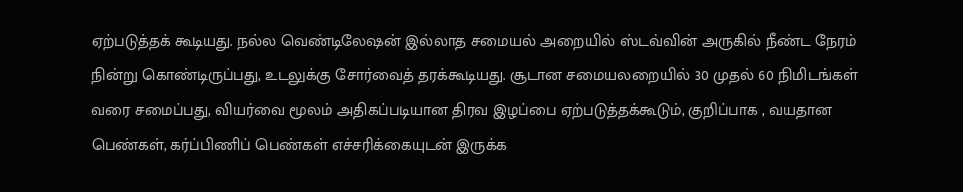ஏற்படுத்தக் கூடியது. நல்ல வெண்டிலேஷன் இல்லாத சமையல் அறையில் ஸ்டவ்வின் அருகில் நீண்ட நேரம் நின்று கொண்டிருப்பது, உடலுக்கு சோர்வைத் தரக்கூடியது. சூடான சமையலறையில் 30 முதல் 60 நிமிடங்கள் வரை சமைப்பது, வியர்வை மூலம் அதிகப்படியான திரவ இழப்பை ஏற்படுத்தக்கூடும், குறிப்பாக , வயதான பெண்கள், கர்ப்பிணிப் பெண்கள் எச்சரிக்கையுடன் இருக்க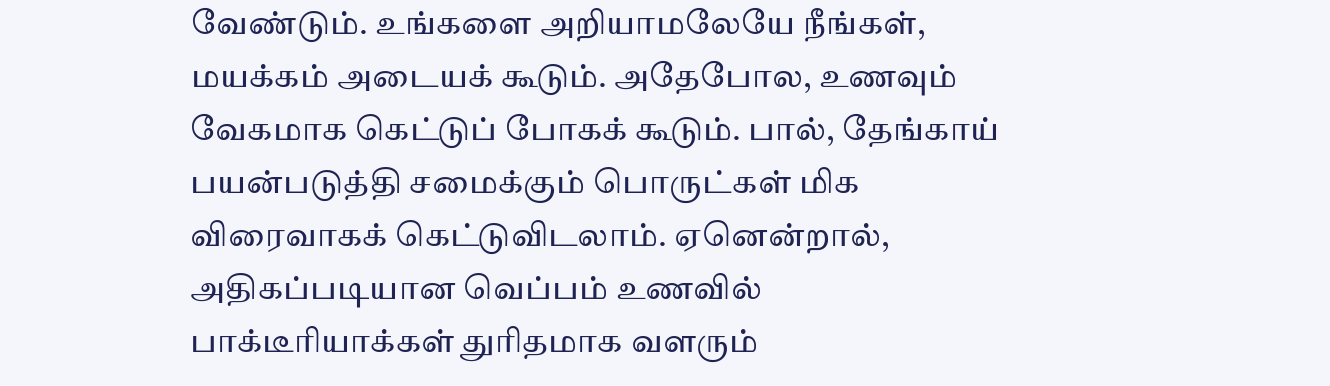வேண்டும். உங்களை அறியாமலேயே நீங்கள், மயக்கம் அடையக் கூடும். அதேபோல, உணவும் வேகமாக கெட்டுப் போகக் கூடும். பால், தேங்காய் பயன்படுத்தி சமைக்கும் பொருட்கள் மிக விரைவாகக் கெட்டுவிடலாம். ஏனென்றால், அதிகப்படியான வெப்பம் உணவில் பாக்டீரியாக்கள் துரிதமாக வளரும்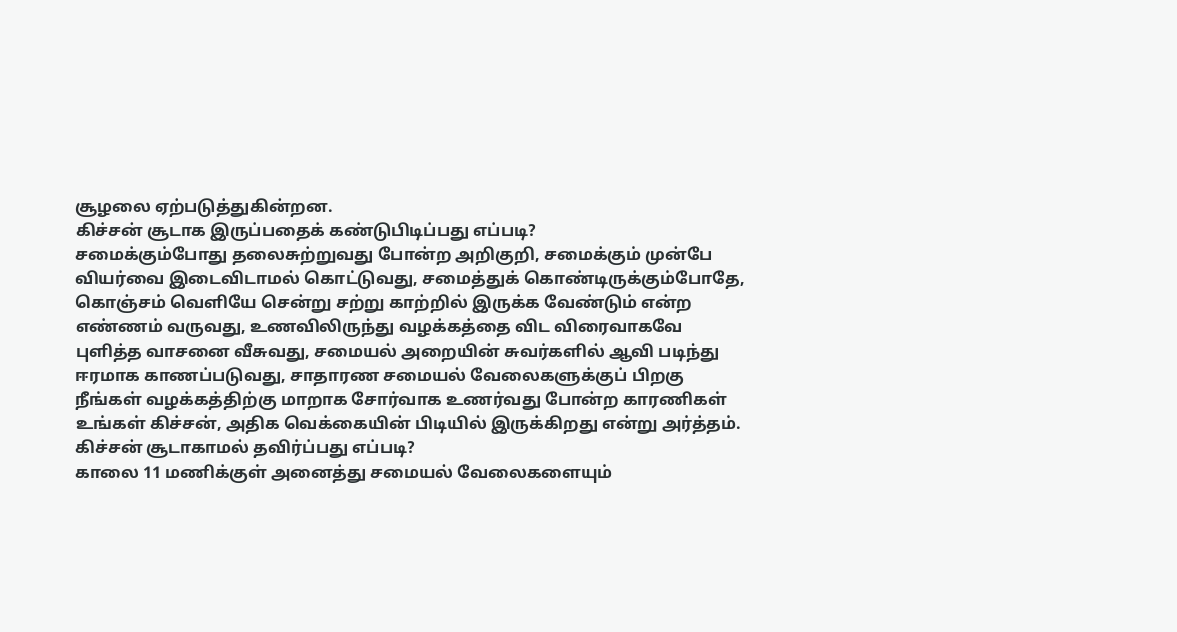சூழலை ஏற்படுத்துகின்றன.
கிச்சன் சூடாக இருப்பதைக் கண்டுபிடிப்பது எப்படி?
சமைக்கும்போது தலைசுற்றுவது போன்ற அறிகுறி, சமைக்கும் முன்பே வியர்வை இடைவிடாமல் கொட்டுவது, சமைத்துக் கொண்டிருக்கும்போதே, கொஞ்சம் வெளியே சென்று சற்று காற்றில் இருக்க வேண்டும் என்ற எண்ணம் வருவது, உணவிலிருந்து வழக்கத்தை விட விரைவாகவே புளித்த வாசனை வீசுவது, சமையல் அறையின் சுவர்களில் ஆவி படிந்து ஈரமாக காணப்படுவது, சாதாரண சமையல் வேலைகளுக்குப் பிறகு நீங்கள் வழக்கத்திற்கு மாறாக சோர்வாக உணர்வது போன்ற காரணிகள் உங்கள் கிச்சன், அதிக வெக்கையின் பிடியில் இருக்கிறது என்று அர்த்தம்.
கிச்சன் சூடாகாமல் தவிர்ப்பது எப்படி?
காலை 11 மணிக்குள் அனைத்து சமையல் வேலைகளையும்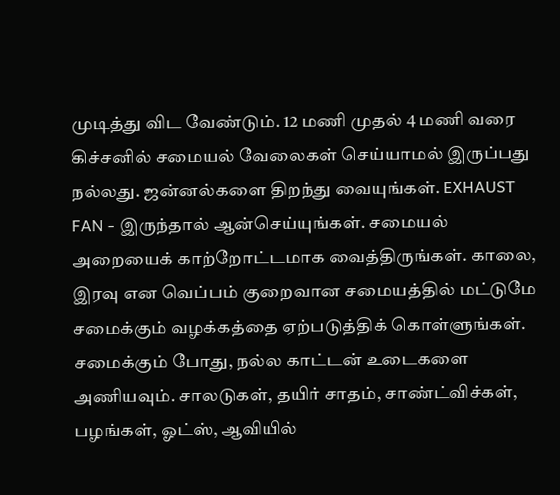முடித்து விட வேண்டும். 12 மணி முதல் 4 மணி வரை கிச்சனில் சமையல் வேலைகள் செய்யாமல் இருப்பது நல்லது. ஜன்னல்களை திறந்து வையுங்கள். EXHAUST FAN - இருந்தால் ஆன்செய்யுங்கள். சமையல் அறையைக் காற்றோட்டமாக வைத்திருங்கள். காலை, இரவு என வெப்பம் குறைவான சமையத்தில் மட்டுமே சமைக்கும் வழக்கத்தை ஏற்படுத்திக் கொள்ளுங்கள். சமைக்கும் போது, நல்ல காட்டன் உடைகளை அணியவும். சாலடுகள், தயிர் சாதம், சாண்ட்விச்கள், பழங்கள், ஓட்ஸ், ஆவியில்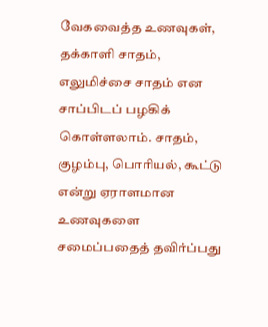வேகவைத்த உணவுகள், தக்காளி சாதம், எலுமிச்சை சாதம் என சாப்பிடப் பழகிக் கொள்ளலாம். சாதம், குழம்பு, பொரியல், கூட்டு என்று ஏராளமான உணவுகளை சமைப்பதைத் தவிர்ப்பது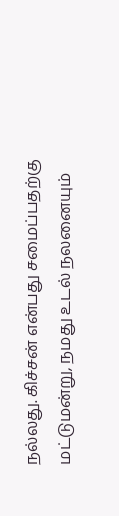நல்லது. கிச்சன் என்பது சமைப்பதற்கு மட்டுமன்று, நமது உடல் நலனையும்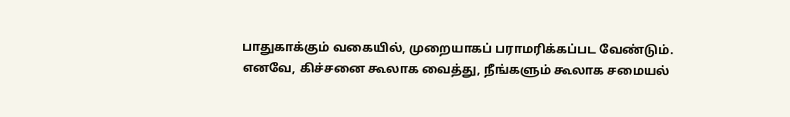பாதுகாக்கும் வகையில், முறையாகப் பராமரிக்கப்பட வேண்டும்.
எனவே, கிச்சனை கூலாக வைத்து, நீங்களும் கூலாக சமையல்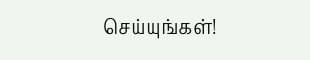செய்யுங்கள்!